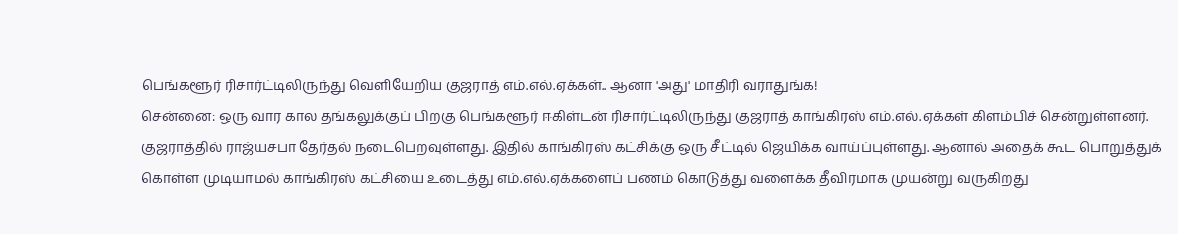பெங்களூர் ரிசார்ட்டிலிருந்து வெளியேறிய குஜராத் எம்.எல்.ஏக்கள்.. ஆனா 'அது' மாதிரி வராதுங்க!
சென்னை: ஒரு வார கால தங்கலுக்குப் பிறகு பெங்களூர் ஈகிள்டன் ரிசார்ட்டிலிருந்து குஜராத் காங்கிரஸ் எம்.எல்.ஏக்கள் கிளம்பிச் சென்றுள்ளனர்.
குஜராத்தில் ராஜ்யசபா தேர்தல் நடைபெறவுள்ளது. இதில் காங்கிரஸ் கட்சிக்கு ஒரு சீட்டில் ஜெயிக்க வாய்ப்புள்ளது. ஆனால் அதைக் கூட பொறுத்துக் கொள்ள முடியாமல் காங்கிரஸ் கட்சியை உடைத்து எம்.எல்.ஏக்களைப் பணம் கொடுத்து வளைக்க தீவிரமாக முயன்று வருகிறது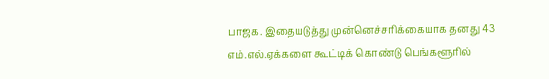பாஜக. இதையடுத்து முன்னெச்சரிக்கையாக தனது 43 எம்.எல்.ஏக்களை கூட்டிக் கொண்டு பெங்களூரில்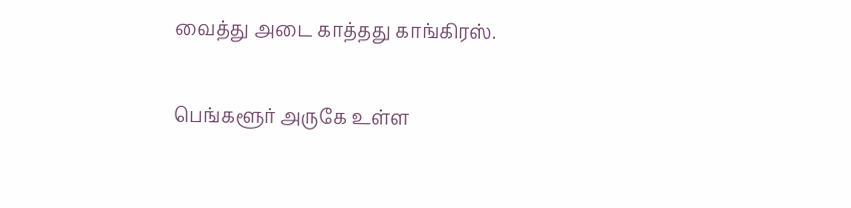வைத்து அடை காத்தது காங்கிரஸ்.

பெங்களூர் அருகே உள்ள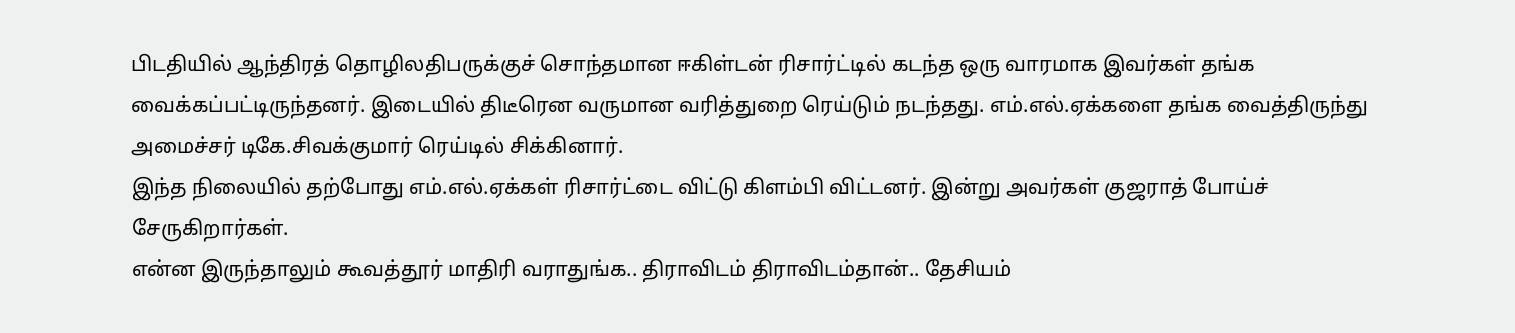பிடதியில் ஆந்திரத் தொழிலதிபருக்குச் சொந்தமான ஈகிள்டன் ரிசார்ட்டில் கடந்த ஒரு வாரமாக இவர்கள் தங்க வைக்கப்பட்டிருந்தனர். இடையில் திடீரென வருமான வரித்துறை ரெய்டும் நடந்தது. எம்.எல்.ஏக்களை தங்க வைத்திருந்து அமைச்சர் டிகே.சிவக்குமார் ரெய்டில் சிக்கினார்.
இந்த நிலையில் தற்போது எம்.எல்.ஏக்கள் ரிசார்ட்டை விட்டு கிளம்பி விட்டனர். இன்று அவர்கள் குஜராத் போய்ச் சேருகிறார்கள்.
என்ன இருந்தாலும் கூவத்தூர் மாதிரி வராதுங்க.. திராவிடம் திராவிடம்தான்.. தேசியம்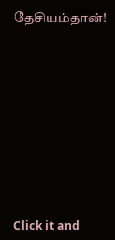தேசியம்தான்!












Click it and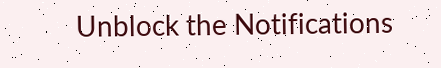Unblock the Notifications